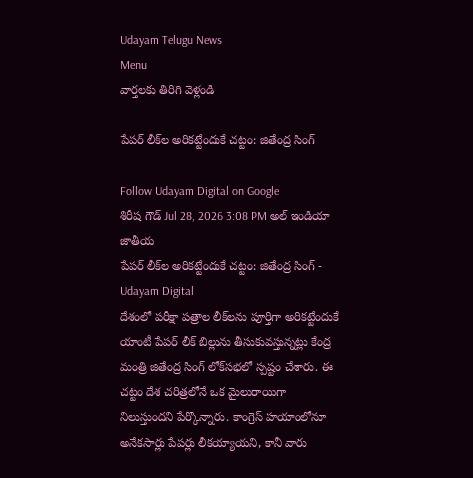Udayam Telugu News
Menu
వార్తలకు తిరిగి వెళ్లండి

పేపర్ లీక్‌ల అరికట్టేందుకే చట్టం: జితేంద్ర సింగ్

Follow Udayam Digital on Google
శిరీష గౌడ్ Jul 28, 2026 3:08 PM అల్ ఇండియా జాతీయ
పేపర్ లీక్‌ల అరికట్టేందుకే చట్టం: జితేంద్ర సింగ్ - Udayam Digital
దేశంలో పరీక్షా పత్రాల లీక్‌లను పూర్తిగా అరికట్టేందుకే యాంటీ పేపర్ లీక్ బిల్లును తీసుకువస్తున్నట్లు కేంద్ర మంత్రి జితేంద్ర సింగ్ లోక్‌సభలో స్పష్టం చేశారు. ఈ చట్టం దేశ చరిత్రలోనే ఒక మైలురాయిగా నిలుస్తుందని పేర్కొన్నారు. కాంగ్రెస్‌ హయాంలోనూ అనేకసార్లు పేపర్లు లీకయ్యాయని, కానీ వారు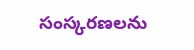సంస్కరణలను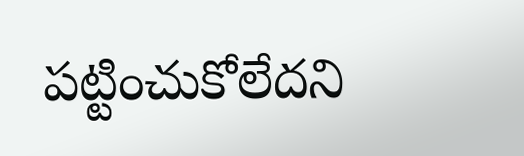పట్టించుకోలేదని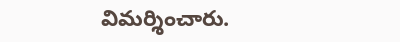విమర్శించారు.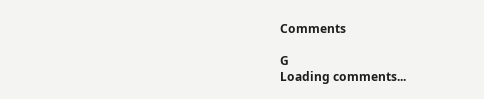Comments

G
Loading comments...